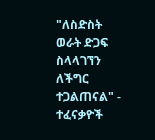"ለስድስት ወራት ድጋፍ ስላላገኘን ለችግር ተጋልጠናል" - ተፈናቃዮች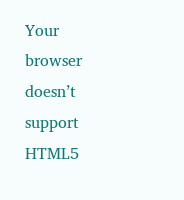Your browser doesn’t support HTML5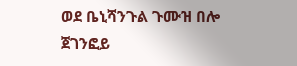ወደ ቤኒሻንጉል ጉሙዝ በሎ ጀገንፎይ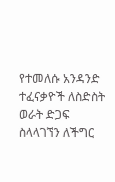የተመለሱ አንዳንድ ተፈናቃዮች ለስድስት ወራት ድጋፍ ስላላገኘን ለችግር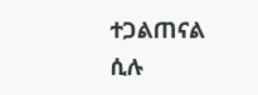ተጋልጠናል ሲሉ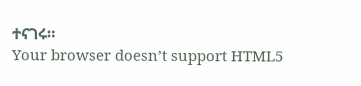ተናገሩ።
Your browser doesn’t support HTML5